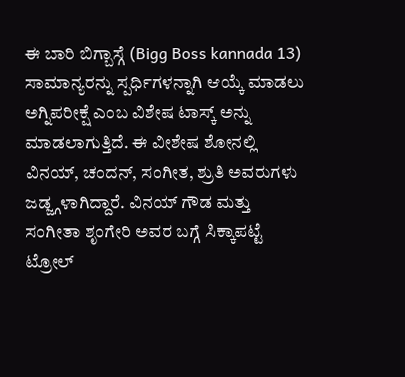ಈ ಬಾರಿ ಬಿಗ್ಬಾಸ್ಗೆ (Bigg Boss kannada 13) ಸಾಮಾನ್ಯರನ್ನು ಸ್ಪರ್ಧಿಗಳನ್ನಾಗಿ ಆಯ್ಕೆ ಮಾಡಲು ಅಗ್ನಿಪರೀಕ್ಷೆ ಎಂಬ ವಿಶೇಷ ಟಾಸ್ಕ್ ಅನ್ನು ಮಾಡಲಾಗುತ್ತಿದೆ. ಈ ವೀಶೇಷ ಶೋನಲ್ಲಿ ವಿನಯ್, ಚಂದನ್, ಸಂಗೀತ, ಶ್ರುತಿ ಅವರುಗಳು ಜಡ್ಜ್ಗಳಾಗಿದ್ದಾರೆ. ವಿನಯ್ ಗೌಡ ಮತ್ತು ಸಂಗೀತಾ ಶೃಂಗೇರಿ ಅವರ ಬಗ್ಗೆ ಸಿಕ್ಕಾಪಟ್ಟೆ ಟ್ರೋಲ್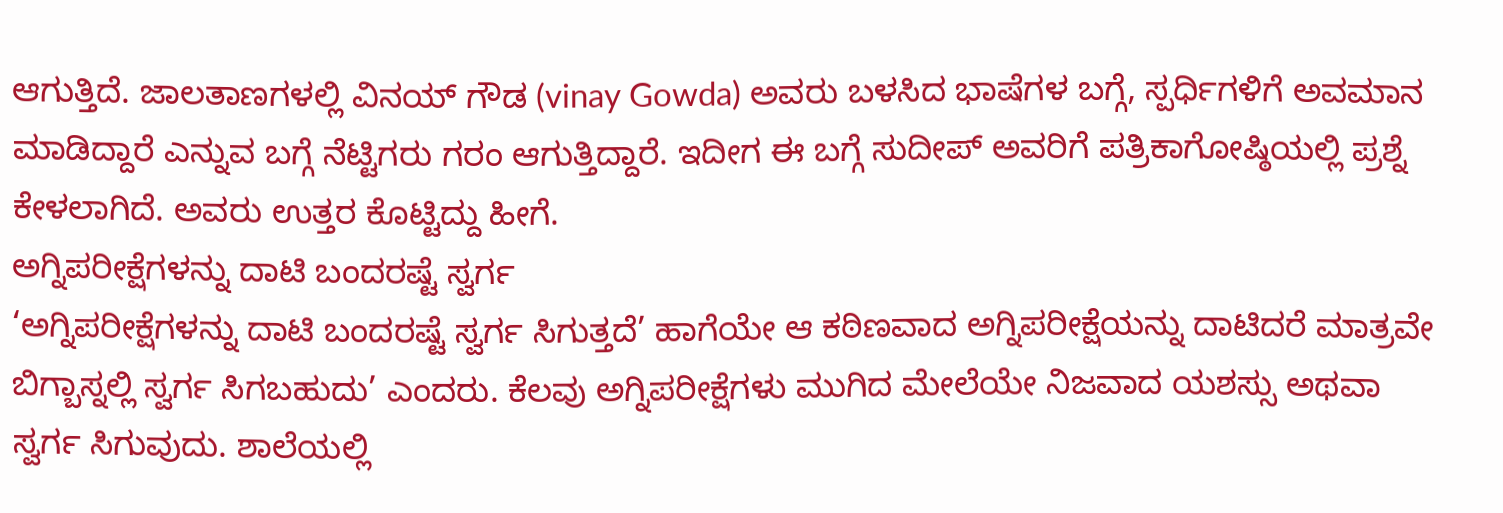ಆಗುತ್ತಿದೆ. ಜಾಲತಾಣಗಳಲ್ಲಿ ವಿನಯ್ ಗೌಡ (vinay Gowda) ಅವರು ಬಳಸಿದ ಭಾಷೆಗಳ ಬಗ್ಗೆ, ಸ್ಪರ್ಧಿಗಳಿಗೆ ಅವಮಾನ ಮಾಡಿದ್ದಾರೆ ಎನ್ನುವ ಬಗ್ಗೆ ನೆಟ್ಟಿಗರು ಗರಂ ಆಗುತ್ತಿದ್ದಾರೆ. ಇದೀಗ ಈ ಬಗ್ಗೆ ಸುದೀಪ್ ಅವರಿಗೆ ಪತ್ರಿಕಾಗೋಷ್ಠಿಯಲ್ಲಿ ಪ್ರಶ್ನೆ ಕೇಳಲಾಗಿದೆ. ಅವರು ಉತ್ತರ ಕೊಟ್ಟಿದ್ದು ಹೀಗೆ.
ಅಗ್ನಿಪರೀಕ್ಷೆಗಳನ್ನು ದಾಟಿ ಬಂದರಷ್ಟೆ ಸ್ವರ್ಗ
‘ಅಗ್ನಿಪರೀಕ್ಷೆಗಳನ್ನು ದಾಟಿ ಬಂದರಷ್ಟೆ ಸ್ವರ್ಗ ಸಿಗುತ್ತದೆ’ ಹಾಗೆಯೇ ಆ ಕಠಿಣವಾದ ಅಗ್ನಿಪರೀಕ್ಷೆಯನ್ನು ದಾಟಿದರೆ ಮಾತ್ರವೇ ಬಿಗ್ಬಾಸ್ನಲ್ಲಿ ಸ್ವರ್ಗ ಸಿಗಬಹುದು’ ಎಂದರು. ಕೆಲವು ಅಗ್ನಿಪರೀಕ್ಷೆಗಳು ಮುಗಿದ ಮೇಲೆಯೇ ನಿಜವಾದ ಯಶಸ್ಸು ಅಥವಾ ಸ್ವರ್ಗ ಸಿಗುವುದು. ಶಾಲೆಯಲ್ಲಿ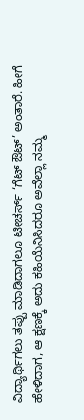ವಿದ್ಯಾರ್ಥಿಗಲು ತಪ್ಪು ಮಾಡಿದಾಗಲೂ ಟೀಚರ್ಸ್ ‘ಗೆಟ್ ಔಟ್’ ಅಂತಾರೆ. ಹೀಗೆ ಹೇಳಿದಾಗ, ಆ ಕ್ಷಣಕ್ಕೆ ಅದು ಕಹಿಯೆನಿಸಿದರೂ ಅವೆಲ್ಲಾ ನಮ್ಮ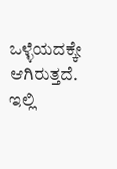ಒಳ್ಳೆಯದಕ್ಕೇ ಆಗಿರುತ್ತದೆ. ಇಲ್ಲಿ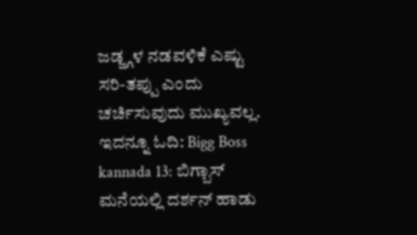ಜಡ್ಜ್ಗಳ ನಡವಳಿಕೆ ಎಷ್ಟು ಸರಿ-ತಪ್ಪು ಎಂದು ಚರ್ಚಿಸುವುದು ಮುಖ್ಯವಲ್ಲ.
ಇದನ್ನೂ ಓದಿ: Bigg Boss kannada 13: ಬಿಗ್ಬಾಸ್ ಮನೆಯಲ್ಲಿ ದರ್ಶನ್ ಹಾಡು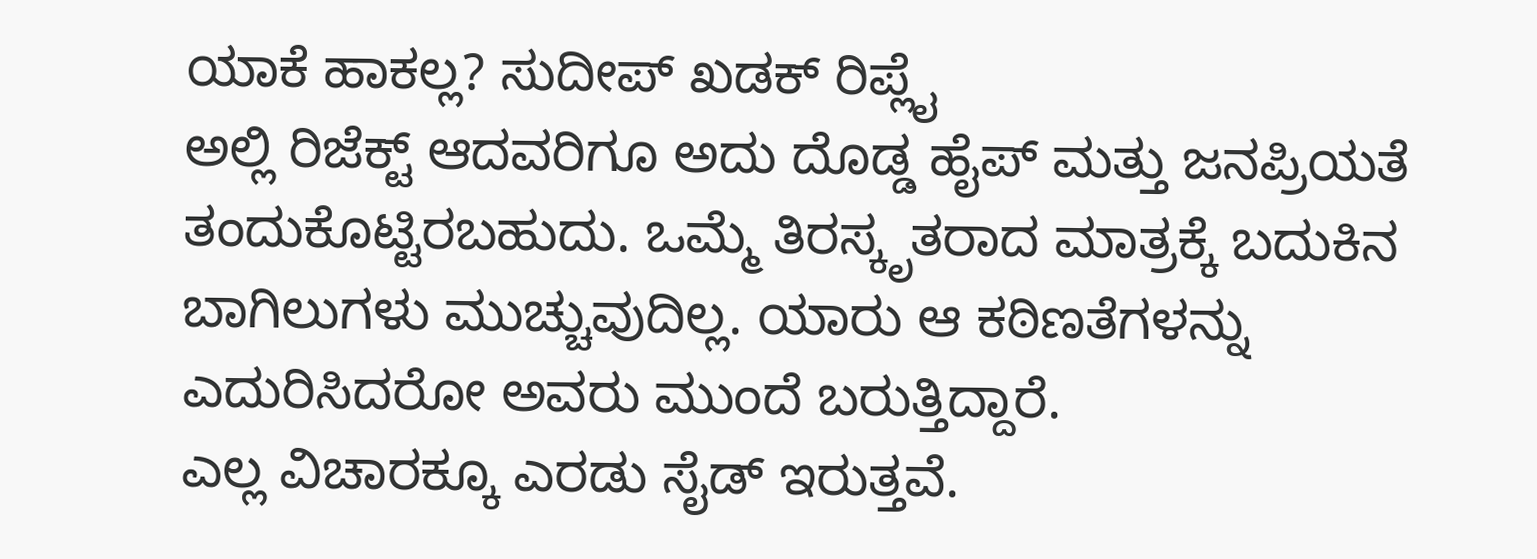ಯಾಕೆ ಹಾಕಲ್ಲ? ಸುದೀಪ್ ಖಡಕ್ ರಿಪ್ಲೈ
ಅಲ್ಲಿ ರಿಜೆಕ್ಟ್ ಆದವರಿಗೂ ಅದು ದೊಡ್ಡ ಹೈಪ್ ಮತ್ತು ಜನಪ್ರಿಯತೆ ತಂದುಕೊಟ್ಟಿರಬಹುದು. ಒಮ್ಮೆ ತಿರಸ್ಕೃತರಾದ ಮಾತ್ರಕ್ಕೆ ಬದುಕಿನ ಬಾಗಿಲುಗಳು ಮುಚ್ಚುವುದಿಲ್ಲ. ಯಾರು ಆ ಕಠಿಣತೆಗಳನ್ನು ಎದುರಿಸಿದರೋ ಅವರು ಮುಂದೆ ಬರುತ್ತಿದ್ದಾರೆ.
ಎಲ್ಲ ವಿಚಾರಕ್ಕೂ ಎರಡು ಸೈಡ್ ಇರುತ್ತವೆ.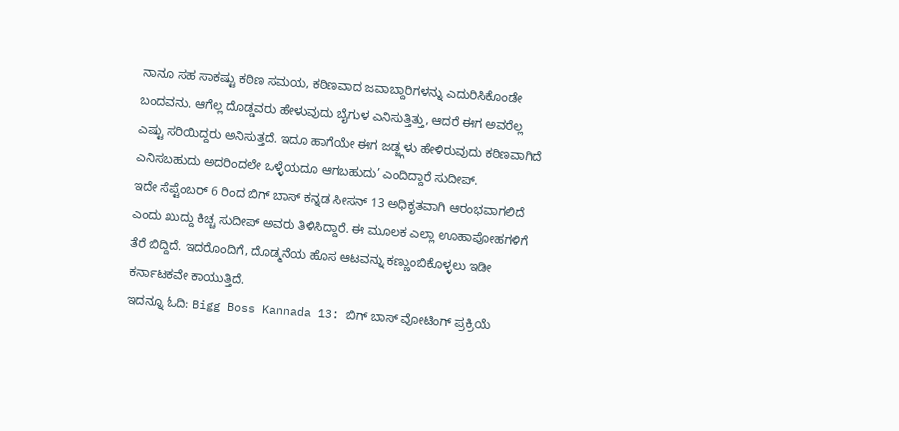ನಾನೂ ಸಹ ಸಾಕಷ್ಟು ಕಠಿಣ ಸಮಯ, ಕಠಿಣವಾದ ಜವಾಬ್ದಾರಿಗಳನ್ನು ಎದುರಿಸಿಕೊಂಡೇ ಬಂದವನು. ಆಗೆಲ್ಲ ದೊಡ್ಡವರು ಹೇಳುವುದು ಬೈಗುಳ ಎನಿಸುತ್ತಿತ್ತು, ಆದರೆ ಈಗ ಅವರೆಲ್ಲ ಎಷ್ಟು ಸರಿಯಿದ್ದರು ಅನಿಸುತ್ತದೆ. ಇದೂ ಹಾಗೆಯೇ ಈಗ ಜಡ್ಜ್ಗಳು ಹೇಳಿರುವುದು ಕಠಿಣವಾಗಿದೆ ಎನಿಸಬಹುದು ಅದರಿಂದಲೇ ಒಳ್ಳೆಯದೂ ಆಗಬಹುದು’ ಎಂದಿದ್ದಾರೆ ಸುದೀಪ್.
ಇದೇ ಸೆಪ್ಟೆಂಬರ್ 6 ರಿಂದ ಬಿಗ್ ಬಾಸ್ ಕನ್ನಡ ಸೀಸನ್ 13 ಅಧಿಕೃತವಾಗಿ ಆರಂಭವಾಗಲಿದೆ ಎಂದು ಖುದ್ದು ಕಿಚ್ಚ ಸುದೀಪ್ ಅವರು ತಿಳಿಸಿದ್ದಾರೆ. ಈ ಮೂಲಕ ಎಲ್ಲಾ ಊಹಾಪೋಹಗಳಿಗೆ ತೆರೆ ಬಿದ್ದಿದೆ. ಇದರೊಂದಿಗೆ, ದೊಡ್ಮನೆಯ ಹೊಸ ಆಟವನ್ನು ಕಣ್ಣುಂಬಿಕೊಳ್ಳಲು ಇಡೀ ಕರ್ನಾಟಕವೇ ಕಾಯುತ್ತಿದೆ.
ಇದನ್ನೂ ಓದಿ: Bigg Boss Kannada 13: ಬಿಗ್ ಬಾಸ್ ವೋಟಿಂಗ್ ಪ್ರಕ್ರಿಯೆ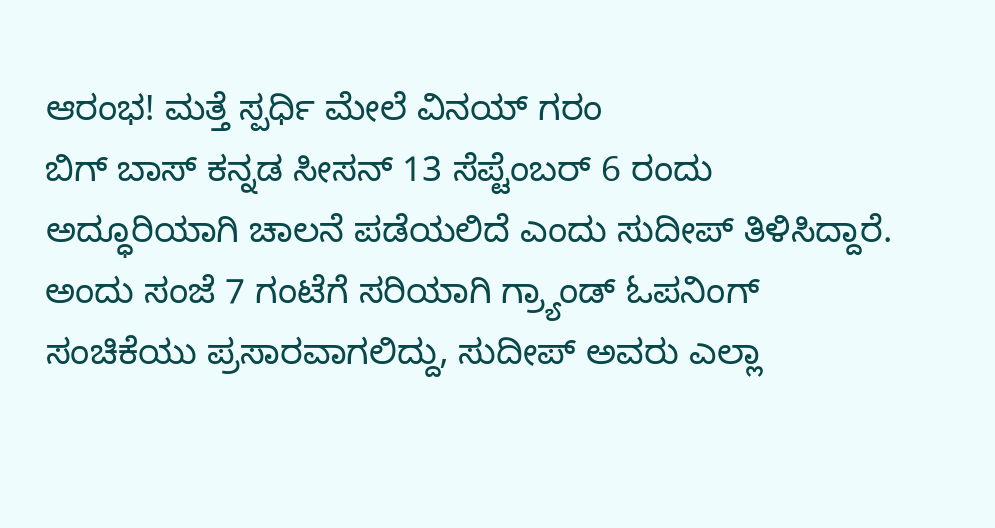ಆರಂಭ! ಮತ್ತೆ ಸ್ಪರ್ಧಿ ಮೇಲೆ ವಿನಯ್ ಗರಂ
ಬಿಗ್ ಬಾಸ್ ಕನ್ನಡ ಸೀಸನ್ 13 ಸೆಪ್ಟೆಂಬರ್ 6 ರಂದು ಅದ್ಧೂರಿಯಾಗಿ ಚಾಲನೆ ಪಡೆಯಲಿದೆ ಎಂದು ಸುದೀಪ್ ತಿಳಿಸಿದ್ದಾರೆ. ಅಂದು ಸಂಜೆ 7 ಗಂಟೆಗೆ ಸರಿಯಾಗಿ ಗ್ರ್ಯಾಂಡ್ ಓಪನಿಂಗ್ ಸಂಚಿಕೆಯು ಪ್ರಸಾರವಾಗಲಿದ್ದು, ಸುದೀಪ್ ಅವರು ಎಲ್ಲಾ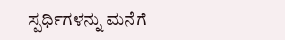ಸ್ಪರ್ಧಿಗಳನ್ನು ಮನೆಗೆ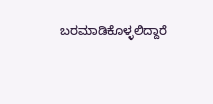ಬರಮಾಡಿಕೊಳ್ಳಲಿದ್ದಾರೆ